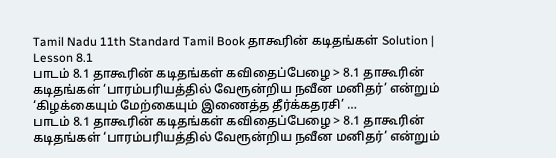Tamil Nadu 11th Standard Tamil Book தாகூரின் கடிதங்கள் Solution | Lesson 8.1
பாடம் 8.1 தாகூரின் கடிதங்கள் கவிதைப்பேழை > 8.1 தாகூரின் கடிதங்கள் ‘பாரம்பரியத்தில் வேரூன்றிய நவீன மனிதர்’ என்றும் ‘கிழக்கையும் மேற்கையும் இணைத்த தீர்க்கதரசி’ …
பாடம் 8.1 தாகூரின் கடிதங்கள் கவிதைப்பேழை > 8.1 தாகூரின் கடிதங்கள் ‘பாரம்பரியத்தில் வேரூன்றிய நவீன மனிதர்’ என்றும்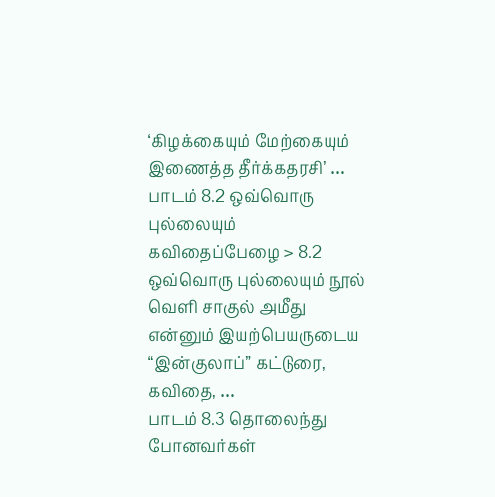‘கிழக்கையும் மேற்கையும் இணைத்த தீர்க்கதரசி’ …
பாடம் 8.2 ஒவ்வொரு புல்லையும் கவிதைப்பேழை > 8.2 ஒவ்வொரு புல்லையும் நூல் வெளி சாகுல் அமீது என்னும் இயற்பெயருடைய “இன்குலாப்” கட்டுரை, கவிதை, …
பாடம் 8.3 தொலைந்து போனவர்கள்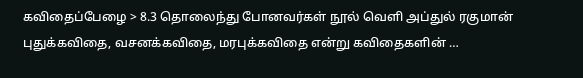கவிதைப்பேழை > 8.3 தொலைந்து போனவர்கள் நூல் வெளி அப்துல் ரகுமான் புதுக்கவிதை, வசனக்கவிதை, மரபுக்கவிதை என்று கவிதைகளின் …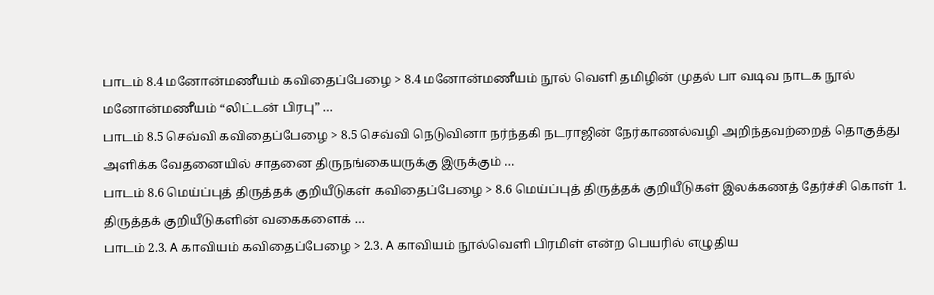பாடம் 8.4 மனோன்மணீயம் கவிதைப்பேழை > 8.4 மனோன்மணீயம் நூல் வெளி தமிழின் முதல் பா வடிவ நாடக நூல் மனோன்மணீயம் “லிட்டன் பிரபு” …
பாடம் 8.5 செவ்வி கவிதைப்பேழை > 8.5 செவ்வி நெடுவினா நர்ந்தகி நடராஜின் நேர்காணல்வழி அறிந்தவற்றைத் தொகுத்து அளிக்க வேதனையில் சாதனை திருநங்கையருக்கு இருக்கும் …
பாடம் 8.6 மெய்ப்புத் திருத்தக் குறியீடுகள் கவிதைப்பேழை > 8.6 மெய்ப்புத் திருத்தக் குறியீடுகள் இலக்கணத் தேர்ச்சி கொள் 1. திருத்தக் குறியீடுகளின் வகைகளைக் …
பாடம் 2.3. A காவியம் கவிதைப்பேழை > 2.3. A காவியம் நூல்வெளி பிரமிள் என்ற பெயரில் எழுதிய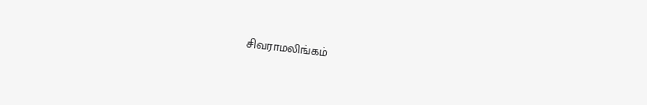சிவராமலிங்கம்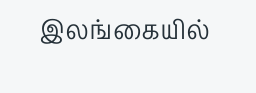இலங்கையில்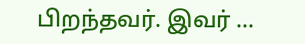பிறந்தவர். இவர் …